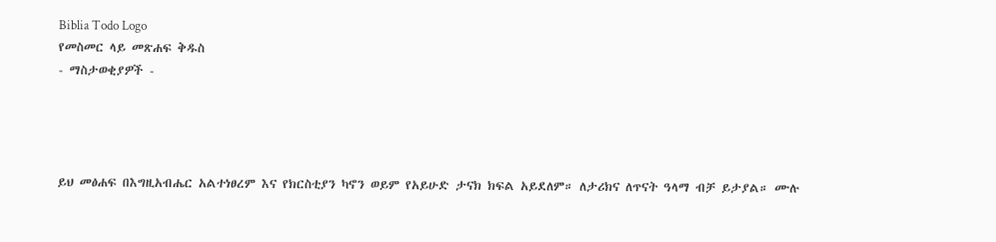Biblia Todo Logo
የመስመር ላይ መጽሐፍ ቅዱስ
- ማስታወቂያዎች -




ይህ መፅሐፍ በእግዚአብሔር አልተነፀረም እና የክርስቲያን ካኖን ወይም የአይሁድ ታናክ ክፍል አይደለም። ለታሪክና ለጥናት ዓላማ ብቻ ይታያል። ሙሉ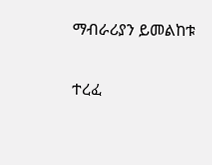ማብራሪያን ይመልከቱ

ተረፈ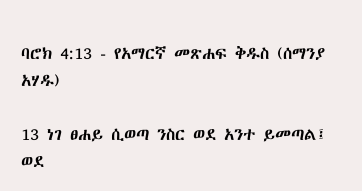ባሮክ 4:13 - የአማርኛ መጽሐፍ ቅዱስ (ሰማንያ አሃዱ)

13 ነገ ፀሐይ ሲወጣ ንስር ወደ አንተ ይመጣል፤ ወደ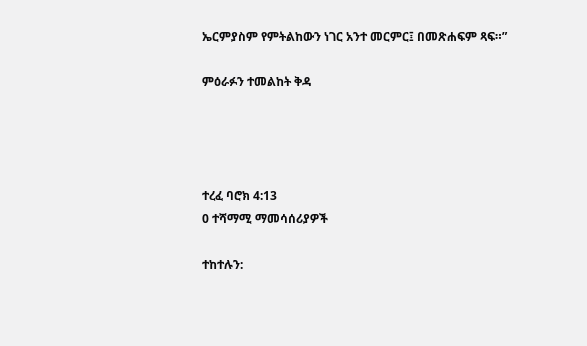ኤርምያስም የምትልከውን ነገር አንተ መርምር፤ በመጽሐፍም ጻፍ።”

ምዕራፉን ተመልከት ቅዳ




ተረፈ ባሮክ 4:13
0 ተሻማሚ ማመሳሰሪያዎች

ተከተሉን: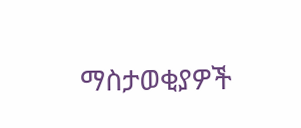ማስታወቂያዎች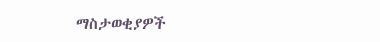ማስታወቂያዎች